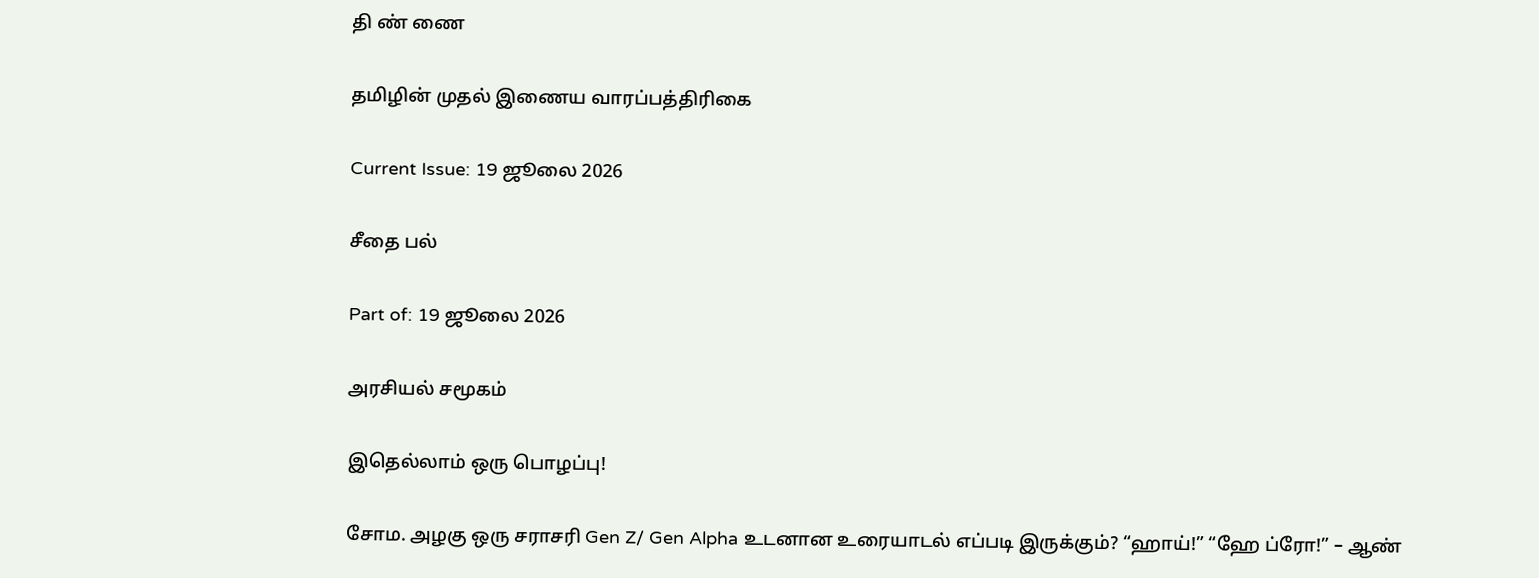தி ண் ணை

தமிழின் முதல் இணைய வாரப்பத்திரிகை

Current Issue: 19 ஜூலை 2026

சீதை பல்

Part of: 19 ஜூலை 2026

அரசியல் சமூகம்

இதெல்லாம் ஒரு பொழப்பு!

சோம. அழகு ஒரு சராசரி Gen Z/ Gen Alpha உடனான உரையாடல் எப்படி இருக்கும்? “ஹாய்!” “ஹே ப்ரோ!” – ஆண்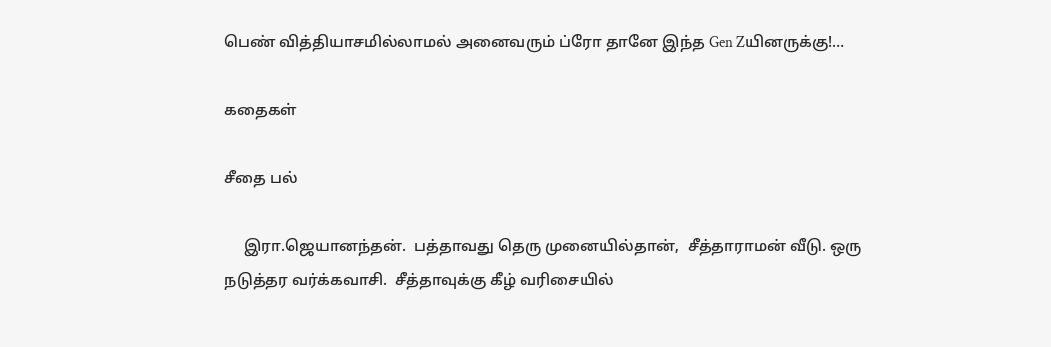பெண் வித்தியாசமில்லாமல் அனைவரும் ப்ரோ தானே இந்த Gen Zயினருக்கு!…

கதைகள்

சீதை பல்

     இரா.ஜெயானந்தன்.  பத்தாவது தெரு முனையில்தான்,  சீத்தாராமன் வீடு. ஒரு நடுத்தர வர்க்கவாசி.  சீத்தாவுக்கு கீழ் வரிசையில்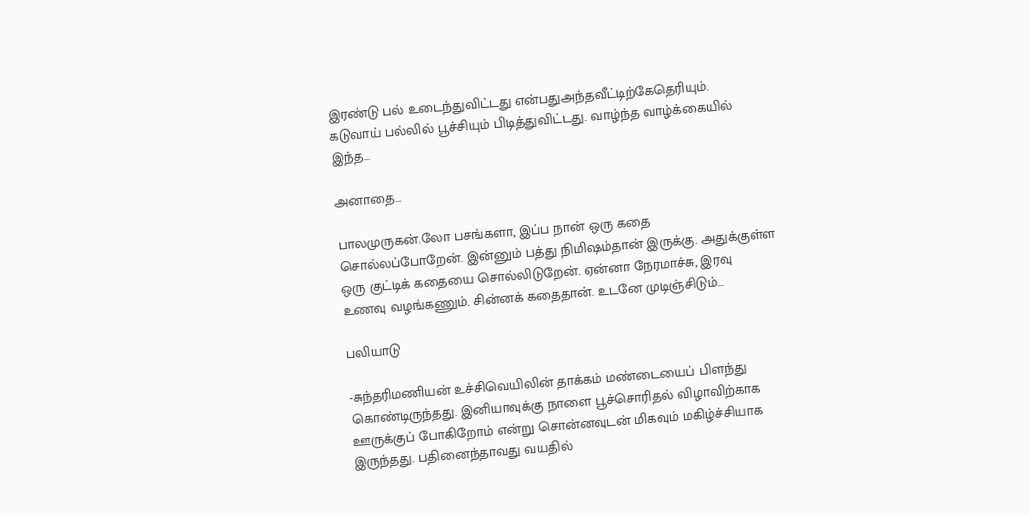இரண்டு பல் உடைந்துவிட்டது என்பதுஅந்தவீட்டிற்கேதெரியும்.  கடுவாய் பல்லில் பூச்சியும் பிடித்துவிட்டது. வாழ்ந்த வாழ்க்கையில் இந்த…

அனாதை…

பாலமுருகன்.லோ பசங்களா, இப்ப நான் ஒரு கதை சொல்லப்போறேன். இன்னும் பத்து நிமிஷம்தான் இருக்கு. அதுக்குள்ள ஒரு குட்டிக் கதையை சொல்லிடுறேன். ஏன்னா நேரமாச்சு, இரவு உணவு வழங்கணும். சின்னக் கதைதான். உடனே முடிஞ்சிடும்…

பலியாடு

-சுந்தரிமணியன் உச்சிவெயிலின் தாக்கம் மண்டையைப் பிளந்து கொண்டிருந்தது. இனியாவுக்கு நாளை பூச்சொரிதல் விழாவிற்காக ஊருக்குப் போகிறோம் என்று சொன்னவுடன் மிகவும் மகிழ்ச்சியாக இருந்தது. பதினைந்தாவது வயதில்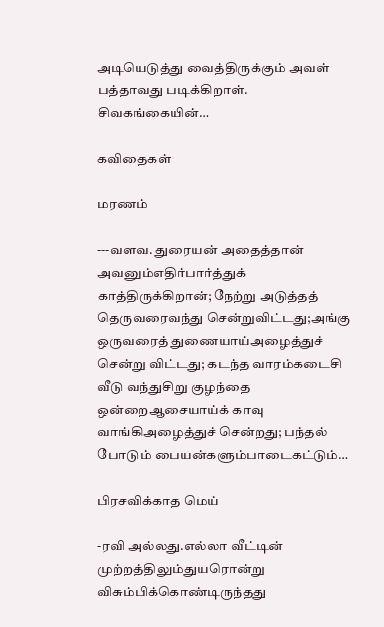அடியெடுத்து வைத்திருக்கும் அவள் பத்தாவது படிக்கிறாள். சிவகங்கையின்…

கவிதைகள்

மரணம்

---வளவ. துரையன் அதைத்தான் அவனும்எதிர்பார்த்துக் காத்திருக்கிறான்; நேற்று அடுத்தத் தெருவரைவந்து சென்றுவிட்டது;அங்கு ஒருவரைத் துணையாய்அழைத்துச் சென்று விட்டது; கடந்த வாரம்கடைசி வீடு வந்துசிறு குழந்தை ஒன்றைஆசையாய்க் காவு வாங்கிஅழைத்துச் சென்றது; பந்தல் போடும் பையன்களும்பாடைகட்டும்…

பிரசவிக்காத மெய்

-ரவி அல்லது.எல்லா வீட்டின் முற்றத்திலும்துயரொன்று விசும்பிக்கொண்டிருந்தது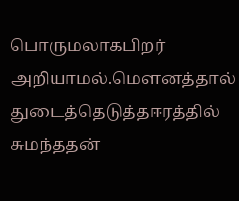பொருமலாகபிறர் அறியாமல்.மௌனத்தால் துடைத்தெடுத்தஈரத்தில் சுமந்ததன்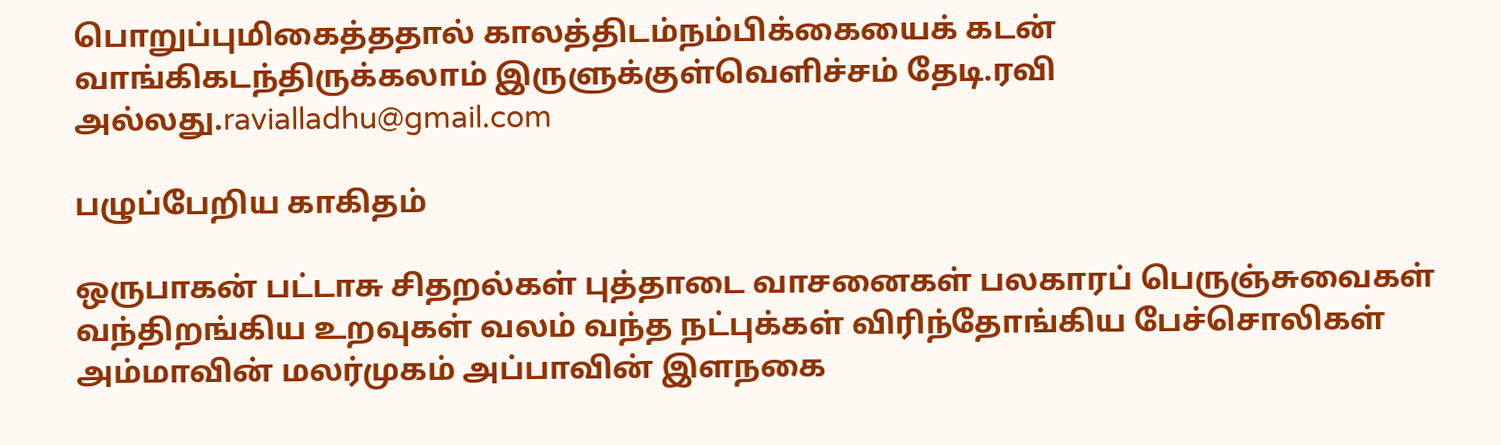பொறுப்புமிகைத்ததால் காலத்திடம்நம்பிக்கையைக் கடன் வாங்கிகடந்திருக்கலாம் இருளுக்குள்வெளிச்சம் தேடி.ரவி அல்லது.ravialladhu@gmail.com

பழுப்பேறிய காகிதம்

ஒருபாகன் பட்டாசு சிதறல்கள் புத்தாடை வாசனைகள் பலகாரப் பெருஞ்சுவைகள் வந்திறங்கிய உறவுகள் வலம் வந்த நட்புக்கள் விரிந்தோங்கிய பேச்சொலிகள்   அம்மாவின் மலர்முகம் அப்பாவின் இளநகை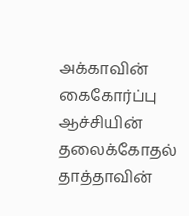அக்காவின் கைகோர்ப்பு ஆச்சியின் தலைக்கோதல் தாத்தாவின்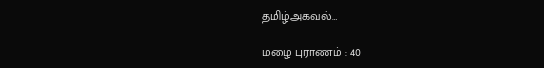தமிழ்அகவல்…

மழை புராணம் : 40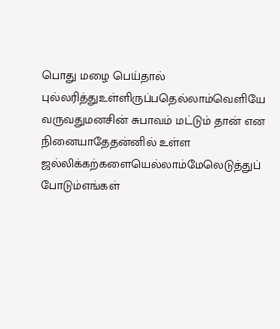பொது மழை பெய்தால் புல்லரித்துஉள்ளிருப்பதெல்லாம்வெளியே வருவதுமனசின் சுபாவம் மட்டும் தான் என நினையாதேதன்னில் உள்ள ஜல்லிக்கற்களையெல்லாம்மேலெடுத்துப் போடும்எங்கள்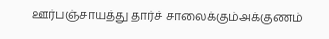ஊர்பஞ்சாயத்து தார்ச் சாலைக்கும்அக்குணம்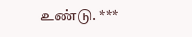உண்டு. ***